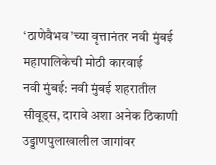‘ठाणेवैभव’च्या वृत्तानंतर नवी मुंबई महापालिकेची मोठी कारवाई
नवी मुंबई: नवी मुंबई शहरातील
सीवूड्स, दारावे अशा अनेक ठिकाणी उड्डाणपुलाखालील जागांवर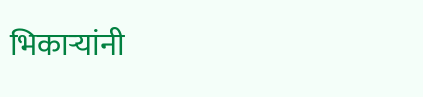भिकाऱ्यांनी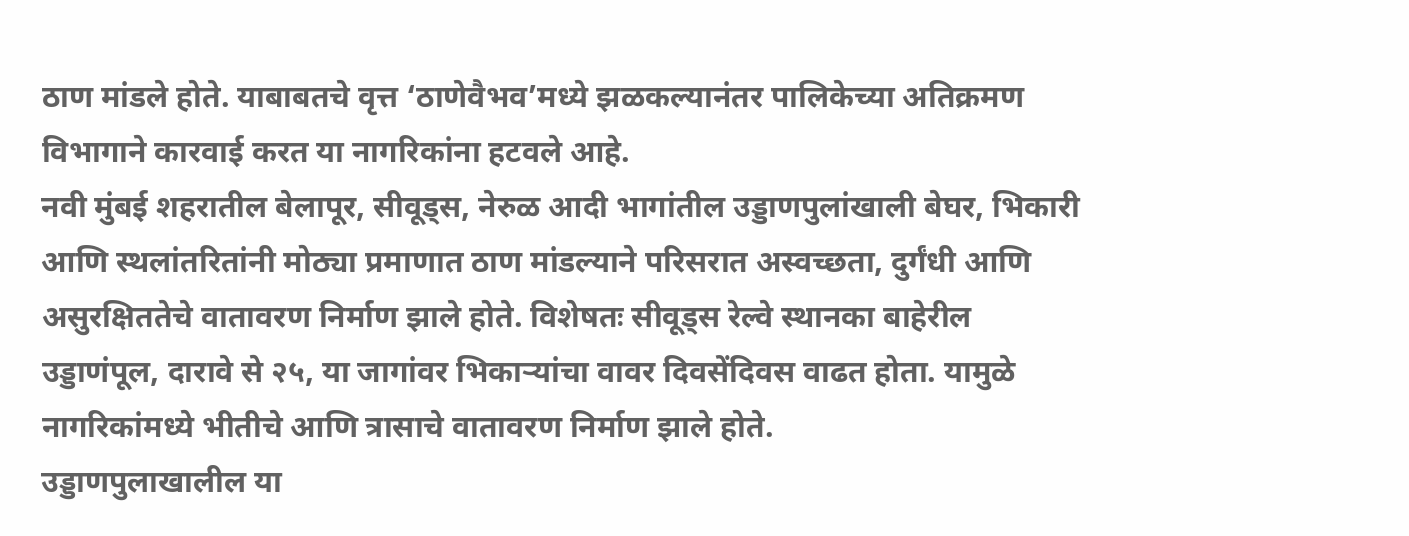ठाण मांडले होते. याबाबतचे वृत्त ‘ठाणेवैभव’मध्ये झळकल्यानंतर पालिकेच्या अतिक्रमण विभागाने कारवाई करत या नागरिकांना हटवले आहे.
नवी मुंबई शहरातील बेलापूर, सीवूड्स, नेरुळ आदी भागांतील उड्डाणपुलांखाली बेघर, भिकारी आणि स्थलांतरितांनी मोठ्या प्रमाणात ठाण मांडल्याने परिसरात अस्वच्छता, दुर्गंधी आणि असुरक्षिततेचे वातावरण निर्माण झाले होते. विशेषतः सीवूड्स रेल्वे स्थानका बाहेरील उड्डाणंपूल, दारावे से २५, या जागांवर भिकाऱ्यांचा वावर दिवसेंदिवस वाढत होता. यामुळे नागरिकांमध्ये भीतीचे आणि त्रासाचे वातावरण निर्माण झाले होते.
उड्डाणपुलाखालील या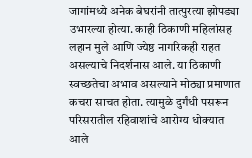जागांमध्ये अनेक बेघरांनी तात्पुरत्या झोपड्या उभारल्या होत्या. काही ठिकाणी महिलांसह लहान मुले आणि ज्येष्ठ नागरिकही राहत असल्याचे निदर्शनास आले. या ठिकाणी स्वच्छतेचा अभाव असल्याने मोठ्या प्रमाणात कचरा साचत होता. त्यामुळे दुर्गंधी पसरून परिसरातील रहिवाशांचे आरोग्य धोक्यात आले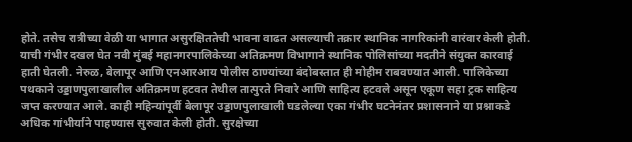होते. तसेच रात्रीच्या वेळी या भागात असुरक्षिततेची भावना वाढत असल्याची तक्रार स्थानिक नागरिकांनी वारंवार केली होती.
याची गंभीर दखल घेत नवी मुंबई महानगरपालिकेच्या अतिक्रमण विभागाने स्थानिक पोलिसांच्या मदतीने संयुक्त कारवाई हाती घेतली. नेरुळ, बेलापूर आणि एनआरआय पोलीस ठाण्यांच्या बंदोबस्तात ही मोहीम राबवण्यात आली. पालिकेच्या पथकाने उड्डाणपुलाखालील अतिक्रमण हटवत तेथील तात्पुरते निवारे आणि साहित्य हटवले असून एकूण सहा ट्रक साहित्य जप्त करण्यात आले. काही महिन्यांपूर्वी बेलापूर उड्डाणपुलाखाली घडलेल्या एका गंभीर घटनेनंतर प्रशासनाने या प्रश्नाकडे अधिक गांभीर्याने पाहण्यास सुरुवात केली होती. सुरक्षेच्या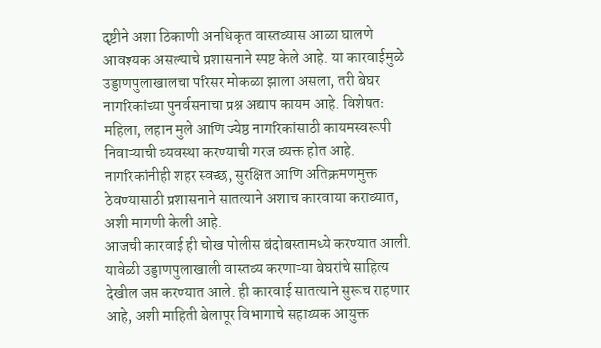दृष्टीने अशा ठिकाणी अनधिकृत वास्तव्यास आळा घालणे आवश्यक असल्याचे प्रशासनाने स्पष्ट केले आहे. या कारवाईमुळे उड्डाणपुलाखालचा परिसर मोकळा झाला असला, तरी बेघर नागरिकांच्या पुनर्वसनाचा प्रश्न अद्याप कायम आहे. विशेषतः महिला, लहान मुले आणि ज्येष्ठ नागरिकांसाठी कायमस्वरूपी निवाऱ्याची व्यवस्था करण्याची गरज व्यक्त होत आहे. नागरिकांनीही शहर स्वच्छ, सुरक्षित आणि अतिक्रमणमुक्त ठेवण्यासाठी प्रशासनाने सातत्याने अशाच कारवाया कराव्यात, अशी मागणी केली आहे.
आजची कारवाई ही चोख पोलीस बंदोबस्तामध्ये करण्यात आली. यावेळी उड्डाणपुलाखाली वास्तव्य करणाऱ्या बेघरांचे साहित्य देखील जप्त करण्यात आले. ही कारवाई सातत्याने सुरूच राहणार आहे, अशी माहिती बेलापूर विभागाचे सहाय्यक आयुक्त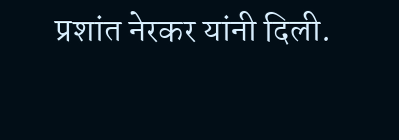प्रशांत नेरकर यांनी दिली.